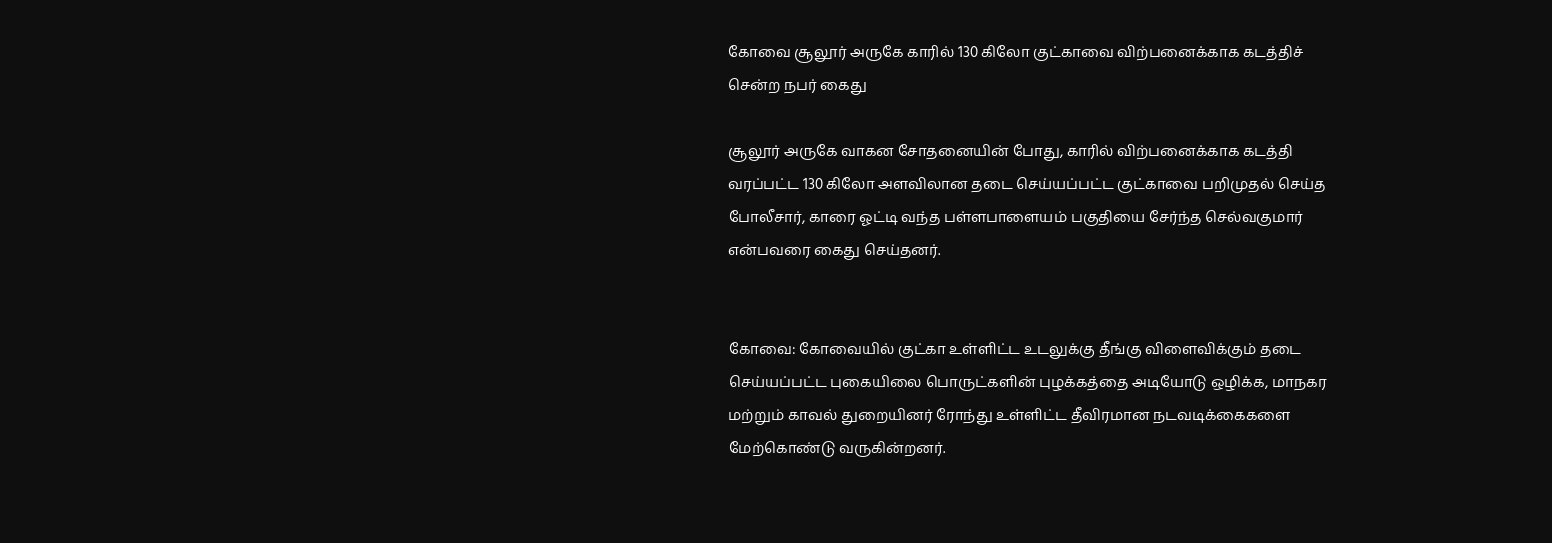கோவை சூலூர் அருகே காரில் 130 கிலோ குட்காவை விற்பனைக்காக கடத்திச் சென்ற நபர் கைது

சூலூர் அருகே வாகன சோதனையின் போது, காரில் விற்பனைக்காக கடத்தி வரப்பட்ட 130 கிலோ அளவிலான தடை செய்யப்பட்ட குட்காவை பறிமுதல் செய்த போலீசார், காரை ஓட்டி வந்த பள்ளபாளையம் பகுதியை சேர்ந்த செல்வகுமார் என்பவரை கைது செய்தனர்.


கோவை: கோவையில் குட்கா உள்ளிட்ட உடலுக்கு தீங்கு விளைவிக்கும் தடை செய்யப்பட்ட புகையிலை பொருட்களின் புழக்கத்தை அடியோடு ஒழிக்க, மாநகர மற்றும் காவல் துறையினர் ரோந்து உள்ளிட்ட தீவிரமான நடவடிக்கைகளை மேற்கொண்டு வருகின்றனர்.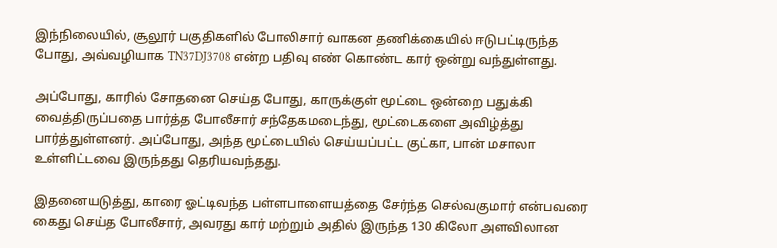இந்நிலையில், சூலூர் பகுதிகளில் போலிசார் வாகன தணிக்கையில் ஈடுபட்டிருந்த போது, அவ்வழியாக TN37DJ3708 என்ற பதிவு எண் கொண்ட கார் ஒன்று வந்துள்ளது.

அப்போது, காரில் சோதனை செய்த போது, காருக்குள் மூட்டை ஒன்றை பதுக்கி வைத்திருப்பதை பார்த்த போலீசார் சந்தேகமடைந்து, மூட்டைகளை அவிழ்த்து பார்த்துள்ளனர். அப்போது, அந்த மூட்டையில் செய்யப்பட்ட குட்கா, பான் மசாலா உள்ளிட்டவை இருந்தது தெரியவந்தது.

இதனையடுத்து, காரை ஓட்டிவந்த பள்ளபாளையத்தை சேர்ந்த செல்வகுமார் என்பவரை கைது செய்த போலீசார், அவரது கார் மற்றும் அதில் இருந்த 130 கிலோ அளவிலான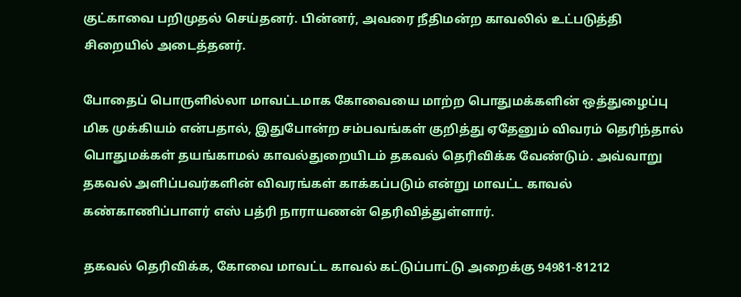குட்காவை பறிமுதல் செய்தனர். பின்னர், அவரை நீதிமன்ற காவலில் உட்படுத்தி சிறையில் அடைத்தனர்.

போதைப் பொருளில்லா மாவட்டமாக கோவையை மாற்ற பொதுமக்களின் ஒத்துழைப்பு மிக முக்கியம் என்பதால், இதுபோன்ற சம்பவங்கள் குறித்து ஏதேனும் விவரம் தெரிந்தால் பொதுமக்கள் தயங்காமல் காவல்துறையிடம் தகவல் தெரிவிக்க வேண்டும். அவ்வாறு தகவல் அளிப்பவர்களின் விவரங்கள் காக்கப்படும் என்று மாவட்ட காவல் கண்காணிப்பாளர் எஸ் பத்ரி நாராயணன் தெரிவித்துள்ளார்.

தகவல் தெரிவிக்க, கோவை மாவட்ட காவல் கட்டுப்பாட்டு அறைக்கு 94981-81212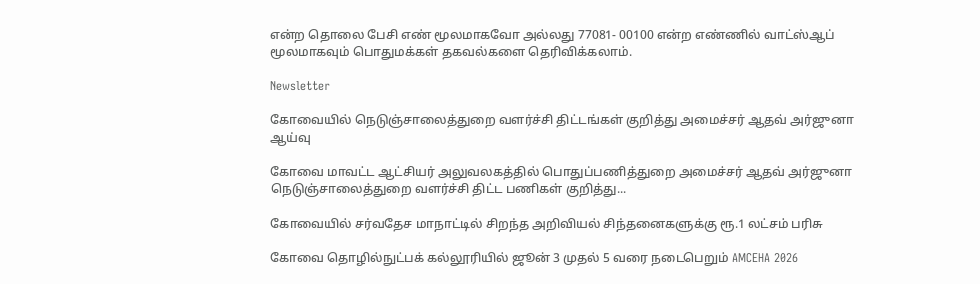என்ற தொலை பேசி எண் மூலமாகவோ அல்லது 77081- 00100 என்ற எண்ணில் வாட்ஸ்ஆப் மூலமாகவும் பொதுமக்கள் தகவல்களை தெரிவிக்கலாம்.

Newsletter

கோவையில் நெடுஞ்சாலைத்துறை வளர்ச்சி திட்டங்கள் குறித்து அமைச்சர் ஆதவ் அர்ஜுனா ஆய்வு

கோவை மாவட்ட ஆட்சியர் அலுவலகத்தில் பொதுப்பணித்துறை அமைச்சர் ஆதவ் அர்ஜுனா நெடுஞ்சாலைத்துறை வளர்ச்சி திட்ட பணிகள் குறித்து...

கோவையில் சர்வதேச மாநாட்டில் சிறந்த அறிவியல் சிந்தனைகளுக்கு ரூ.1 லட்சம் பரிசு

கோவை தொழில்நுட்பக் கல்லூரியில் ஜூன் 3 முதல் 5 வரை நடைபெறும் AMCEHA 2026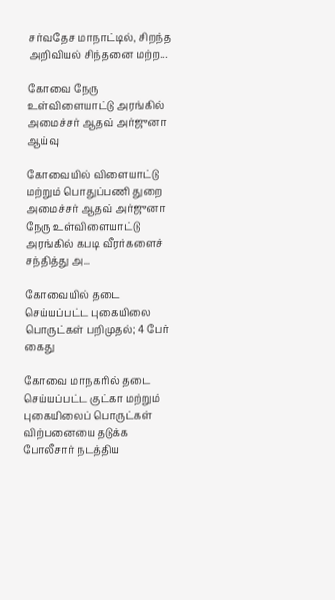சர்வதேச மாநாட்டில், சிறந்த அறிவியல் சிந்தனை மற்ற...

கோவை நேரு உள்விளையாட்டு அரங்கில் அமைச்சர் ஆதவ் அர்ஜுனா ஆய்வு

கோவையில் விளையாட்டு மற்றும் பொதுப்பணி துறை அமைச்சர் ஆதவ் அர்ஜுனா நேரு உள்விளையாட்டு அரங்கில் கபடி வீரர்களைச் சந்தித்து அ...

கோவையில் தடை செய்யப்பட்ட புகையிலை பொருட்கள் பறிமுதல்; 4 பேர் கைது

கோவை மாநகரில் தடை செய்யப்பட்ட குட்கா மற்றும் புகையிலைப் பொருட்கள் விற்பனையை தடுக்க போலீசார் நடத்திய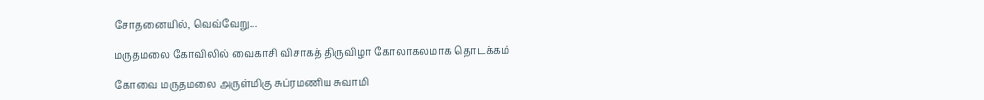சோதனையில், வெவ்வேறு...

மருதமலை கோவிலில் வைகாசி விசாகத் திருவிழா கோலாகலமாக தொடக்கம்

கோவை மருதமலை அருள்மிகு சுப்ரமணிய சுவாமி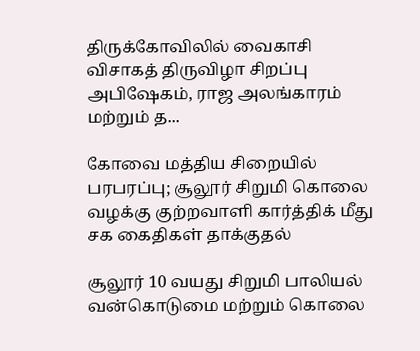திருக்கோவிலில் வைகாசி விசாகத் திருவிழா சிறப்பு அபிஷேகம், ராஜ அலங்காரம் மற்றும் த...

கோவை மத்திய சிறையில் பரபரப்பு; சூலூர் சிறுமி கொலை வழக்கு குற்றவாளி கார்த்திக் மீது சக கைதிகள் தாக்குதல்

சூலூர் 10 வயது சிறுமி பாலியல் வன்கொடுமை மற்றும் கொலை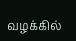வழக்கில்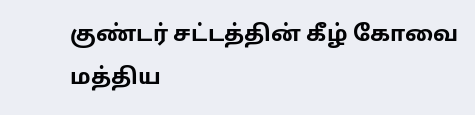குண்டர் சட்டத்தின் கீழ் கோவை மத்திய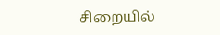சிறையில்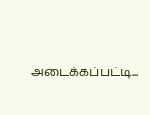அடைக்கப்பட்டி...